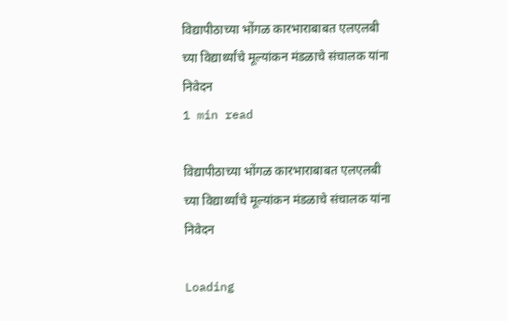विद्यापीठाच्या भोंगळ कारभाराबाबत एलएलबी च्या विद्यार्थ्यांचे मूल्यांकन मंडळाचे संचालक यांना निवेदन
1 min read

विद्यापीठाच्या भोंगळ कारभाराबाबत एलएलबी च्या विद्यार्थ्यांचे मूल्यांकन मंडळाचे संचालक यांना निवेदन

Loading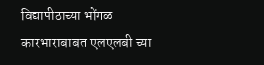विद्यापीठाच्या भोंगळ कारभाराबाबत एलएलबी च्या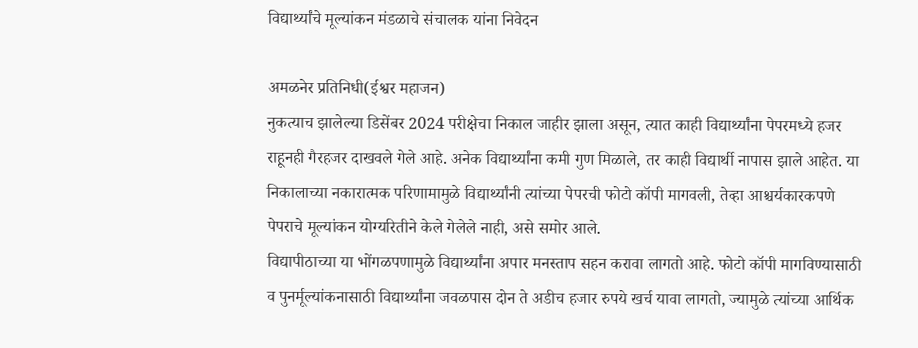विद्यार्थ्यांचे मूल्यांकन मंडळाचे संचालक यांना निवेदन

अमळनेर प्रतिनिधी(ईश्वर महाजन)
नुकत्याच झालेल्या डिसेंबर 2024 परीक्षेचा निकाल जाहीर झाला असून, त्यात काही विद्यार्थ्यांना पेपरमध्ये हजर राहूनही गैरहजर दाखवले गेले आहे. अनेक विद्यार्थ्यांना कमी गुण मिळाले, तर काही विद्यार्थी नापास झाले आहेत. या निकालाच्या नकारात्मक परिणामामुळे विद्यार्थ्यांनी त्यांच्या पेपरची फोटो कॉपी मागवली, तेव्हा आश्चर्यकारकपणे पेपराचे मूल्यांकन योग्यरितीने केले गेलेले नाही, असे समोर आले.
विद्यापीठाच्या या भोंगळपणामुळे विद्यार्थ्यांना अपार मनस्ताप सहन करावा लागतो आहे. फोटो कॉपी मागविण्यासाठी व पुनर्मूल्यांकनासाठी विद्यार्थ्यांना जवळपास दोन ते अडीच हजार रुपये खर्च यावा लागतो, ज्यामुळे त्यांच्या आर्थिक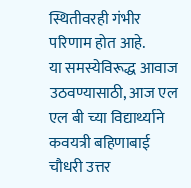स्थितीवरही गंभीर परिणाम होत आहे.
या समस्येविरूद्ध आवाज उठवण्यासाठी, आज एल एल बी च्या विद्यार्थ्याने कवयत्री बहिणाबाई चौधरी उत्तर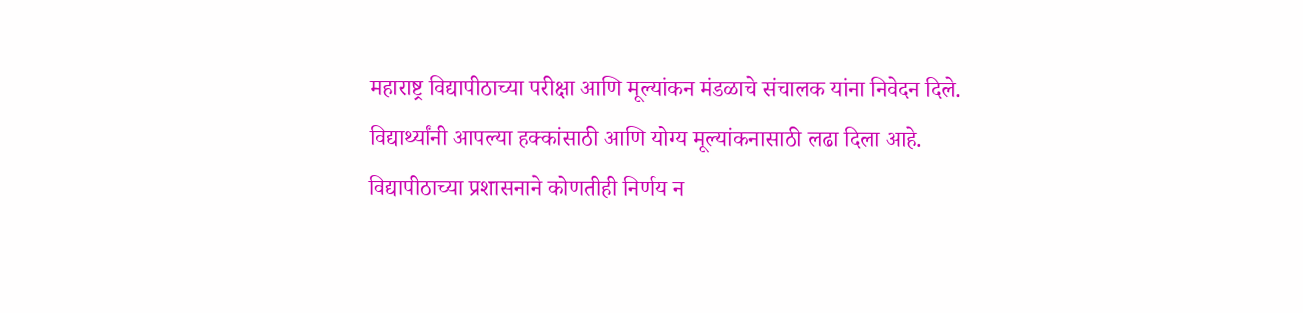महाराष्ट्र विद्यापीठाच्या परीक्षा आणि मूल्यांकन मंडळाचे संचालक यांना निवेदन दिले. विद्यार्थ्यांनी आपल्या हक्कांसाठी आणि योग्य मूल्यांकनासाठी लढा दिला आहे.
विद्यापीठाच्या प्रशासनाने कोणतीही निर्णय न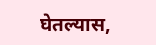घेतल्यास,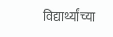विद्यार्थ्यांच्या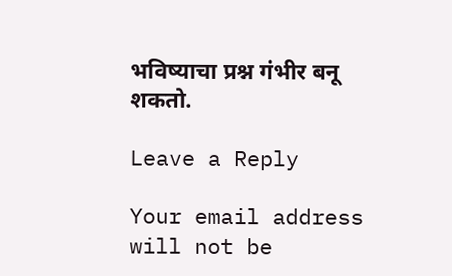भविष्याचा प्रश्न गंभीर बनू शकतो.

Leave a Reply

Your email address will not be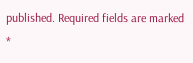published. Required fields are marked *